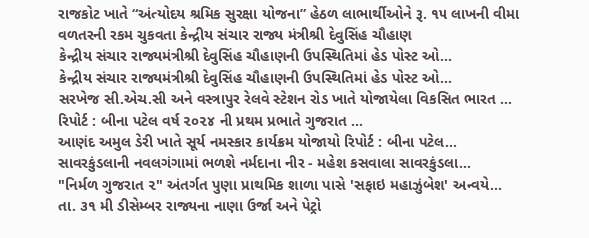રાજકોટ ખાતે “અંત્યોદય શ્રમિક સુરક્ષા યોજના” હેઠળ લાભાર્થીઓને રૂ. ૧૫ લાખની વીમા વળતરની રકમ ચુકવતા કેન્દ્રીય સંચાર રાજ્ય મંત્રીશ્રી દેવુસિંહ ચૌહાણ
કેન્દ્રીય સંચાર રાજ્યમંત્રીશ્રી દેવુસિંહ ચૌહાણની ઉપસ્થિતિમાં હેડ પોસ્ટ ઓ...
કેન્દ્રીય સંચાર રાજ્યમંત્રીશ્રી દેવુસિંહ ચૌહાણની ઉપસ્થિતિમાં હેડ પોસ્ટ ઓ...
સરખેજ સી.એચ.સી અને વસ્ત્રાપુર રેલવે સ્ટેશન રોડ ખાતે યોજાયેલા વિકસિત ભારત ...
રિપોર્ટ : બીના પટેલ વર્ષ ૨૦૨૪ ની પ્રથમ પ્રભાતે ગુજરાત ...
આણંદ અમુલ ડેરી ખાતે સૂર્ય નમસ્કાર કાર્યક્રમ યોજાયો રિપોર્ટ : બીના પટેલ...
સાવરકુંડલાની નવલગંગામાં ભળશે નર્મદાના નીર - મહેશ કસવાલા સાવરકુંડલા...
"નિર્મળ ગુજરાત ૨" અંતર્ગત પુણા પ્રાથમિક શાળા પાસે 'સફાઇ મહાઝુંબેશ' અન્વયે...
તા. ૩૧ મી ડીસેમ્બર રાજ્યના નાણા ઉર્જા અને પેટ્રો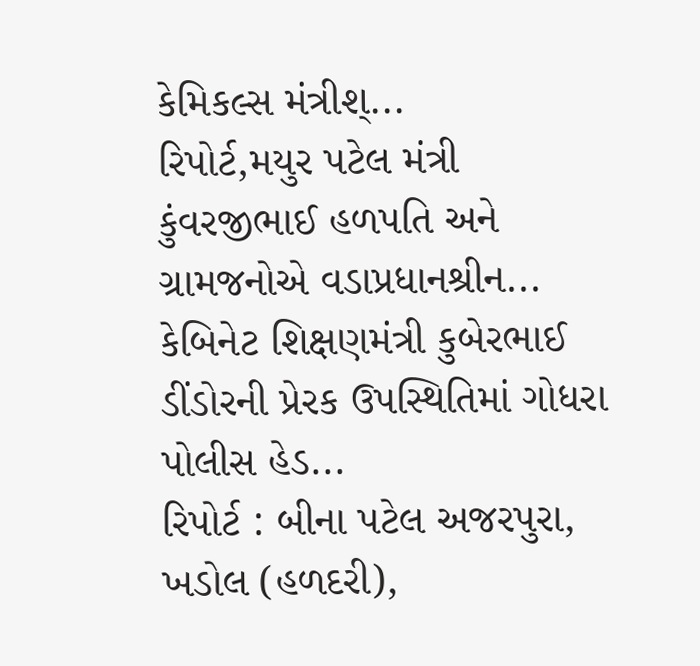કેમિકલ્સ મંત્રીશ્...
રિપોર્ટ,મયુર પટેલ મંત્રી કુંવરજીભાઈ હળપતિ અને ગ્રામજનોએ વડાપ્રધાનશ્રીન...
કેબિનેટ શિક્ષણમંત્રી કુબેરભાઈ ડીંડોરની પ્રેરક ઉપસ્થિતિમાં ગોધરા પોલીસ હેડ...
રિપોર્ટ : બીના પટેલ અજરપુરા, ખડોલ (હળદરી),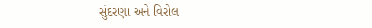સુંદરણા અને વિરોલ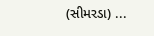(સીમરડા) ...